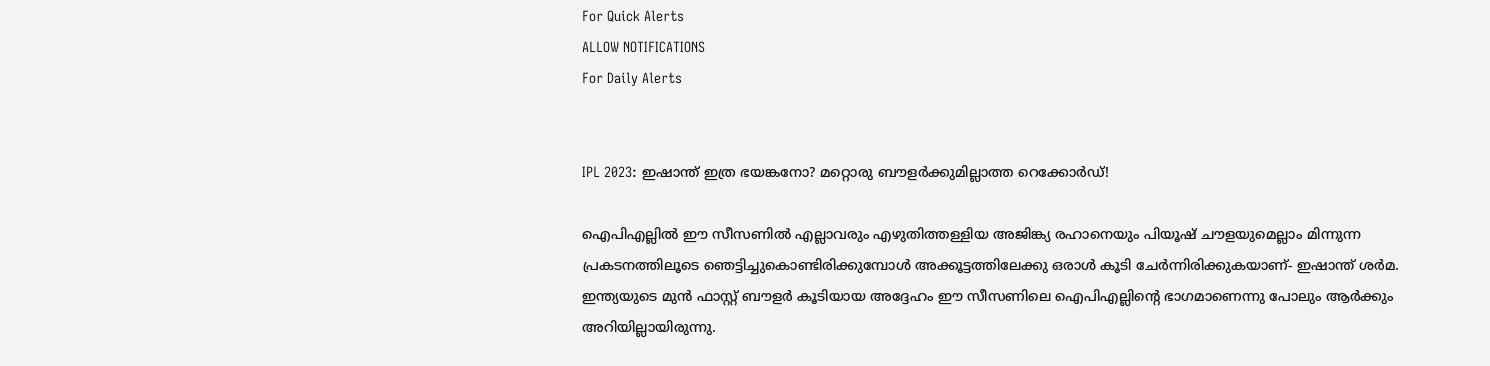For Quick Alerts
ALLOW NOTIFICATIONS
For Daily Alerts


IPL 2023: ഇഷാന്ത് ഇത്ര ഭയങ്കനോ? മറ്റൊരു ബൗളര്‍ക്കുമില്ലാത്ത റെക്കോര്‍ഡ്!

ഐപിഎല്ലില്‍ ഈ സീസണില്‍ എല്ലാവരും എഴുതിത്തള്ളിയ അജിങ്ക്യ രഹാനെയും പിയൂഷ് ചൗളയുമെല്ലാം മിന്നുന്ന പ്രകടനത്തിലൂടെ ഞെട്ടിച്ചുകൊണ്ടിരിക്കുമ്പോള്‍ അക്കൂട്ടത്തിലേക്കു ഒരാള്‍ കൂടി ചേര്‍ന്നിരിക്കുകയാണ്- ഇഷാന്ത് ശര്‍മ. ഇന്ത്യയുടെ മുന്‍ ഫാസ്റ്റ് ബൗളര്‍ കൂടിയായ അദ്ദേഹം ഈ സീസണിലെ ഐപിഎല്ലിന്റെ ഭാഗമാണെന്നു പോലും ആര്‍ക്കും അറിയില്ലായിരുന്നു.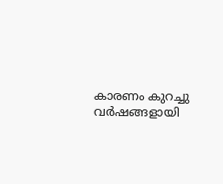കാരണം കുറച്ചു വര്‍ഷങ്ങളായി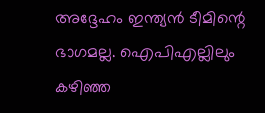അദ്ദേഹം ഇന്ത്യന്‍ ടീമിന്റെ ഭാഗമല്ല. ഐപിഎല്ലിലും കഴിഞ്ഞ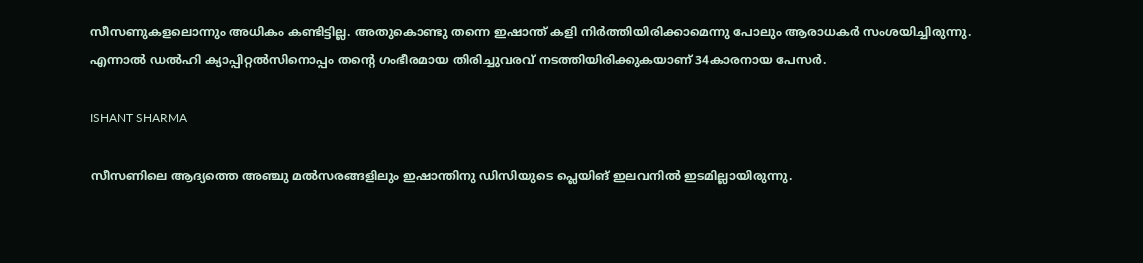സീസണുകളലൊന്നും അധികം കണ്ടിട്ടില്ല. അതുകൊണ്ടു തന്നെ ഇഷാന്ത് കളി നിര്‍ത്തിയിരിക്കാമെന്നു പോലും ആരാധകര്‍ സംശയിച്ചിരുന്നു. എന്നാല്‍ ഡല്‍ഹി ക്യാപ്പിറ്റല്‍സിനൊപ്പം തന്റെ ഗംഭീരമായ തിരിച്ചുവരവ് നടത്തിയിരിക്കുകയാണ് 34കാരനായ പേസര്‍.

ISHANT SHARMA

സീസണിലെ ആദ്യത്തെ അഞ്ചു മല്‍സരങ്ങളിലും ഇഷാന്തിനു ഡിസിയുടെ പ്ലെയിങ് ഇലവനില്‍ ഇടമില്ലായിരുന്നു.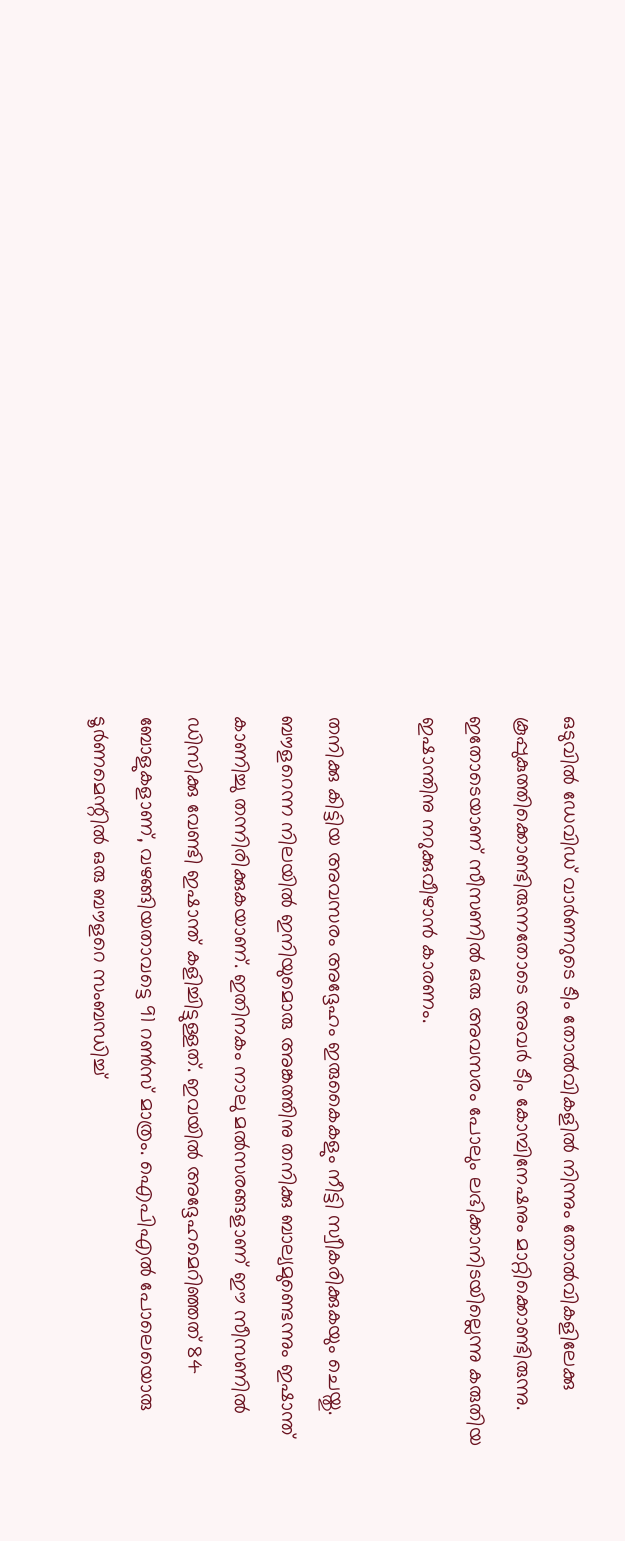ഒടുവില്‍ ഡേവിഡ് വാര്‍ണറുടെ ടീം തോല്‍വികളില്‍ നിന്നും തോല്‍വികളിലേക്കു കൂപ്പുകുത്തിക്കൊണ്ടിരുന്നതോടെ അവര്‍ ടീം കോമ്പിനേഷനും മാറ്റിക്കൊണ്ടിരുന്നു. ഇതോടെയാണ് സീസണില്‍ ഒരു അവസരം പോലും ലഭിക്കാനിടയില്ലെന്നു കരുതിയ ഇഷാന്തിനു നറുക്കുവീഴാന്‍ കാരണം.

തനിക്കു കിട്ടിയ അവസരം അദ്ദേഹം ഇരുകൈകളും നീട്ടി സ്വീകരിക്കുകയും ചെയ്തു. ബൗളറെന്ന നിലയില്‍ ഇനിയുമൊരു അങ്കത്തിനു തനിക്കു ബാല്യമുണ്ടെന്നും ഇഷാന്ത് കാണിച്ചു തന്നിരിക്കുകയാണ്. ഇതിനകം നാലു മല്‍സരങ്ങളാണ് ഈ സീസണില്‍ ഡിസിക്കു വേണ്ടി ഇഷാന്ത് കളിച്ചിട്ടുള്ളത്. ഇവയില്‍ അദ്ദേഹമെറിഞ്ഞത് 84 ബോളുകളാണ്, വഴങ്ങിയതാവട്ടെ 91 റണ്‍സ് മാത്രം. ഐപിഎല്‍ പോലെയൊരു ടൂര്‍ണമെന്റില്‍ ഒരു ബൗളറെ സംബന്ധിച്ച്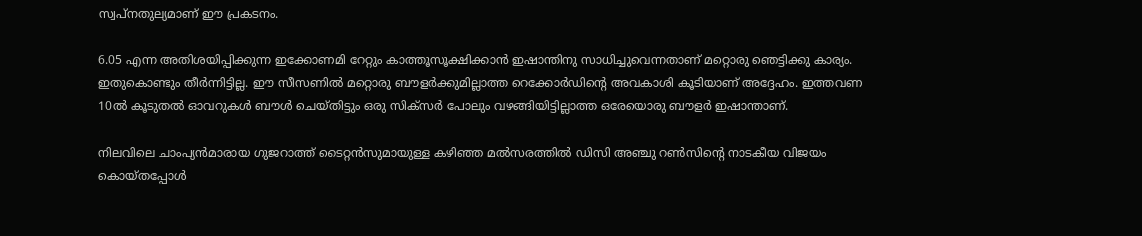സ്വപ്‌നതുല്യമാണ് ഈ പ്രകടനം.

6.05 എന്ന അതിശയിപ്പിക്കുന്ന ഇക്കോണമി റേറ്റും കാത്തൂസൂക്ഷിക്കാന്‍ ഇഷാന്തിനു സാധിച്ചുവെന്നതാണ് മറ്റൊരു ഞെട്ടിക്കു കാര്യം. ഇതുകൊണ്ടും തീര്‍ന്നിട്ടില്ല. ഈ സീസണില്‍ മറ്റൊരു ബൗളര്‍ക്കുമില്ലാത്ത റെക്കോര്‍ഡിന്റെ അവകാശി കൂടിയാണ് അദ്ദേഹം. ഇത്തവണ 10ല്‍ കൂടുതല്‍ ഓവറുകള്‍ ബൗള്‍ ചെയ്തിട്ടും ഒരു സിക്‌സര്‍ പോലും വഴങ്ങിയിട്ടില്ലാത്ത ഒരേയൊരു ബൗളര്‍ ഇഷാന്താണ്.

നിലവിലെ ചാംപ്യന്‍മാരായ ഗുജറാത്ത് ടൈറ്റന്‍സുമായുള്ള കഴിഞ്ഞ മല്‍സരത്തില്‍ ഡിസി അഞ്ചു റണ്‍സിന്റെ നാടകീയ വിജയം കൊയ്തപ്പോള്‍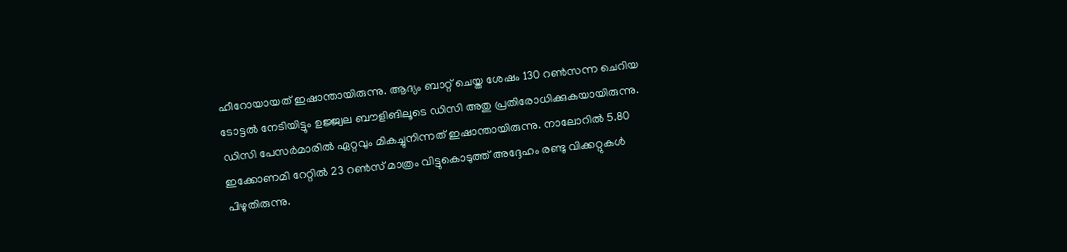ഹീറോയായത് ഇഷാന്തായിരുന്നു. ആദ്യം ബാറ്റ് ചെയ്ത ശേഷം 130 റണ്‍സന്ന ചെറിയ ടോട്ടല്‍ നേടിയിട്ടും ഉജ്ജ്വല ബൗളിങിലൂടെ ഡിസി അതു പ്രതിരോധിക്കുകയായിരുന്നു. ഡിസി പേസര്‍മാരില്‍ ഏറ്റവും മികച്ചുനിന്നത് ഇഷാന്തായിരുന്നു. നാലോറില്‍ 5.80 ഇക്കോണമി റേറ്റില്‍ 23 റണ്‍സ് മാത്രം വിട്ടുകൊടുത്ത് അദ്ദേഹം രണ്ടു വിക്കറ്റുകള്‍ പിഴുതിരുന്നു.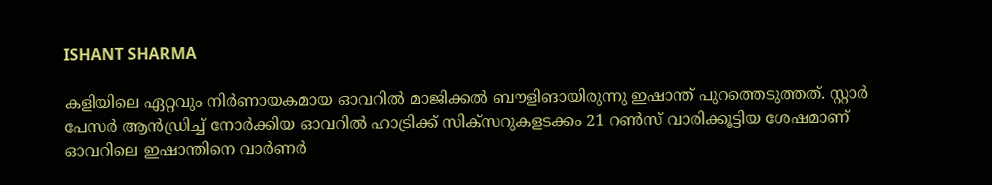ISHANT SHARMA

കളിയിലെ ഏറ്റവും നിര്‍ണായകമായ ഓവറില്‍ മാജിക്കല്‍ ബൗളിങായിരുന്നു ഇഷാന്ത് പുറത്തെടുത്തത്. സ്റ്റാര്‍ പേസര്‍ ആന്‍ഡ്രിച്ച് നോര്‍ക്കിയ ഓവറില്‍ ഹാട്രിക്ക് സിക്‌സറുകളടക്കം 21 റണ്‍സ് വാരിക്കൂട്ടിയ ശേഷമാണ് ഓവറിലെ ഇഷാന്തിനെ വാര്‍ണര്‍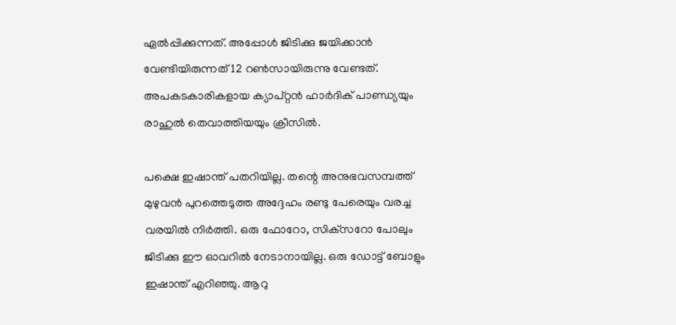ഏല്‍പ്പിക്കുന്നത്. അപ്പോള്‍ ജിടിക്കു ജയിക്കാന്‍ വേണ്ടിയിരുന്നത് 12 റണ്‍സായിരുന്നു വേണ്ടത്. അപകടകാരികളായ ക്യാപ്റ്റന്‍ ഹാര്‍ദിക് പാണ്ഡ്യയും രാഹുല്‍ തെവാത്തിയയും ക്രീസില്‍.

പക്ഷെ ഇഷാന്ത് പതറിയില്ല. തന്റെ അനുഭവസമ്പത്ത് മുഴുവന്‍ പുറത്തെടുത്ത അദ്ദേഹം രണ്ടു പേരെയും വരച്ച വരയില്‍ നിര്‍ത്തി. ഒരു ഫോറോ, സിക്‌സറോ പോലും ജിടിക്കു ഈ ഓവറില്‍ നേടാനായില്ല. ഒരു ഡോട്ട് ബോളും ഇഷാന്ത് എറിഞ്ഞു. ആറു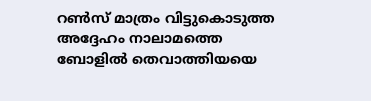റണ്‍സ് മാത്രം വിട്ടുകൊടുത്ത അദ്ദേഹം നാലാമത്തെ ബോളില്‍ തെവാത്തിയയെ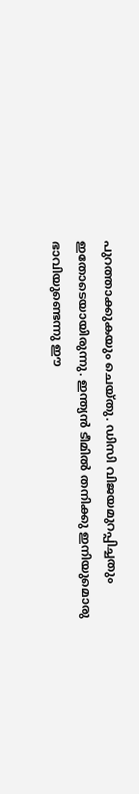പുറത്താക്കുകയും ചെയ്തു. ഡിസി വിജയമുറപ്പിച്ചതും ഇതോടെയായിരുന്നു. ഇന്ത്യന്‍ ടീമില്‍ തനിക്കു ഇനിയുമൊരു ഭാവിയുണ്ടെന്നു ഈ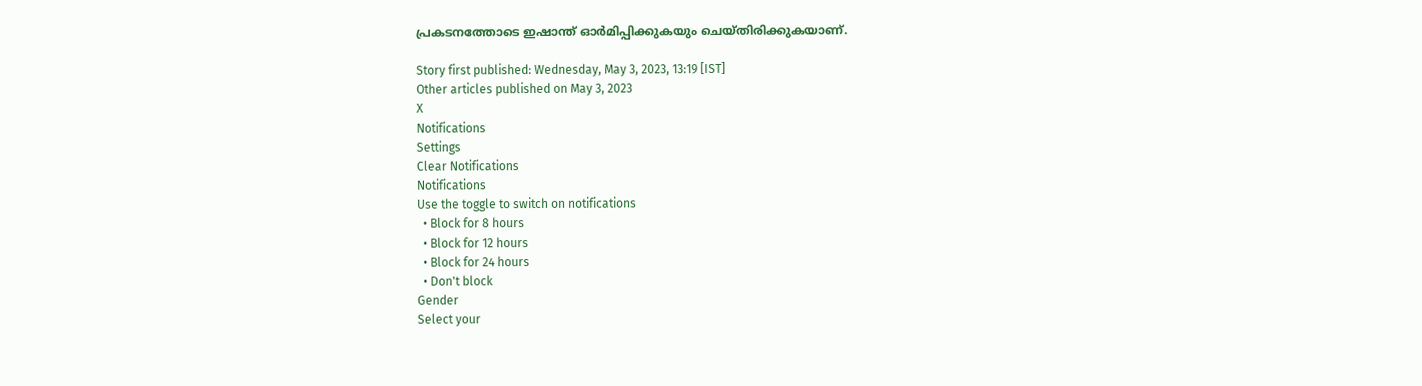പ്രകടനത്തോടെ ഇഷാന്ത് ഓര്‍മിപ്പിക്കുകയും ചെയ്തിരിക്കുകയാണ്.

Story first published: Wednesday, May 3, 2023, 13:19 [IST]
Other articles published on May 3, 2023
X
Notifications
Settings
Clear Notifications
Notifications
Use the toggle to switch on notifications
  • Block for 8 hours
  • Block for 12 hours
  • Block for 24 hours
  • Don't block
Gender
Select your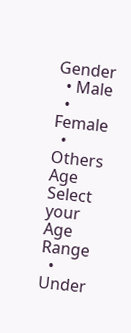Gender
  • Male
  • Female
  • Others
Age
Select your Age Range
  • Under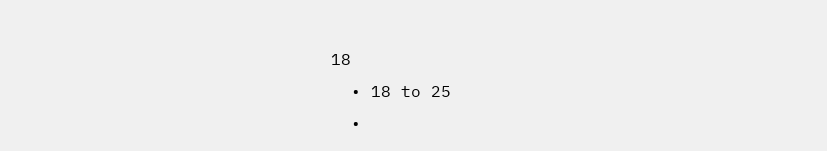18
  • 18 to 25
  •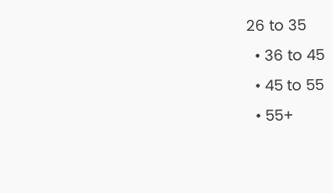26 to 35
  • 36 to 45
  • 45 to 55
  • 55+